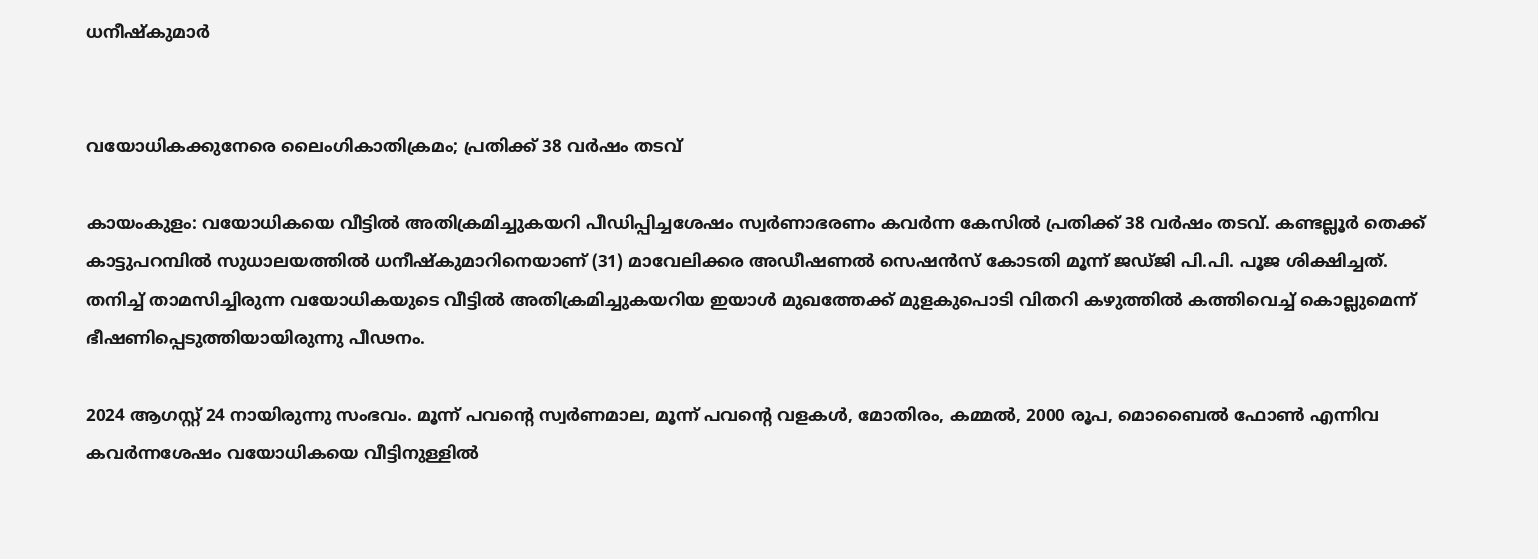ധനീഷ്‍കുമാർ


വയോധികക്കുനേരെ ലൈംഗികാതിക്രമം; പ്രതിക്ക് 38 വർഷം തടവ്

കായംകുളം: വയോധികയെ വീട്ടിൽ അതിക്രമിച്ചുകയറി പീഡിപ്പിച്ചശേഷം സ്വർണാഭരണം കവർന്ന കേസിൽ പ്രതിക്ക് 38 വർഷം തടവ്. കണ്ടല്ലൂർ തെക്ക് കാട്ടുപറമ്പിൽ സുധാലയത്തിൽ ധനീഷ്‍കുമാറിനെയാണ് (31) മാവേലിക്കര അഡീഷണല്‍ സെഷന്‍സ് കോടതി മൂന്ന് ജഡ്ജി പി.പി. പൂജ ശിക്ഷിച്ചത്. തനിച്ച് താമസിച്ചിരുന്ന വയോധികയുടെ വീട്ടിൽ അതിക്രമിച്ചുകയറിയ ഇയാൾ മുഖത്തേക്ക് മുളകുപൊടി വിതറി കഴുത്തിൽ കത്തിവെച്ച് കൊല്ലുമെന്ന് ഭീഷണിപ്പെടുത്തിയായിരുന്നു പീഢനം.

2024 ആഗസ്റ്റ് 24 നായിരുന്നു സംഭവം. മൂന്ന് പവന്റെ സ്വർണമാല, മൂന്ന് പവന്റെ വളകൾ, മോതിരം, കമ്മ‍ല്‍, 2000 രൂപ, മൊബൈൽ ഫോൺ എന്നിവ കവർന്നശേഷം വയോധികയെ വീട്ടിനുള്ളിൽ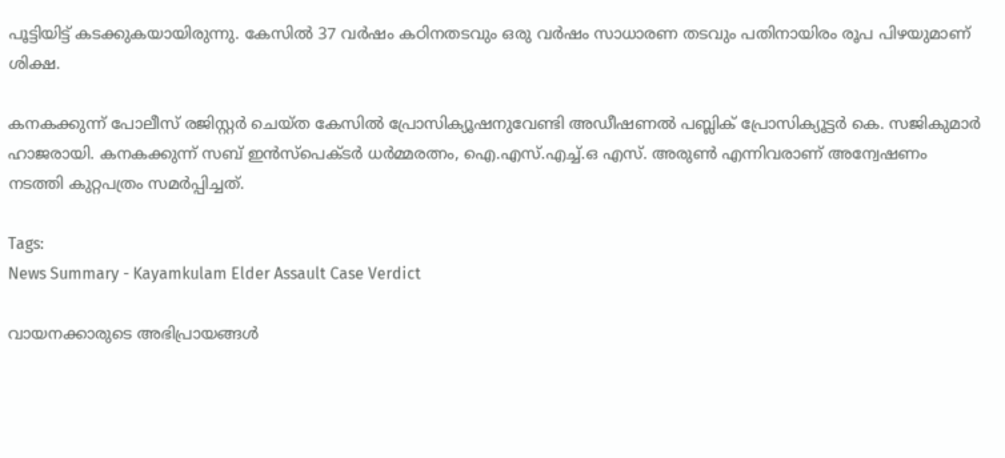പൂട്ടിയിട്ട് കടക്കുകയായിരുന്നു. കേസിൽ 37 വർഷം കഠിനതടവും ഒരു വർഷം സാധാരണ തടവും പതിനായിരം രൂപ പിഴയുമാണ് ശിക്ഷ.

കനകക്കുന്ന് പോലീസ് രജിസ്റ്റർ ചെയ്ത കേസിൽ പ്രോസിക്യൂഷനുവേണ്ടി അഡീഷണല്‍ പബ്ലിക് പ്രോസിക്യൂട്ടർ കെ. സജികുമാർ ഹാജരായി. കനകക്കുന്ന് സബ് ഇന്‍സ്പെക്ടര്‍ ധര്‍മ്മരത്നം, ഐ.എസ്.എച്ച്.ഒ എസ്. അരുൺ എന്നിവരാണ് അന്വേഷണം നടത്തി കുറ്റപത്രം സമര്‍പ്പിച്ചത്.

Tags:
News Summary - Kayamkulam Elder Assault Case Verdict

വായനക്കാരുടെ അഭിപ്രായങ്ങള്‍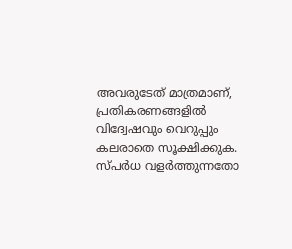അവരുടേത് മാത്രമാണ്, പ്രതികരണങ്ങളിൽ വിദ്വേഷവും വെറുപ്പും കലരാതെ സൂക്ഷിക്കുക. സ്പർധ വളർത്തുന്നതോ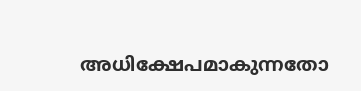അധിക്ഷേപമാകുന്നതോ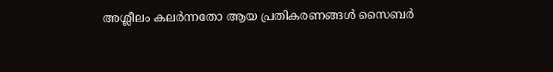അശ്ലീലം കലർന്നതോ ആയ പ്രതികരണങ്ങൾ സൈബർ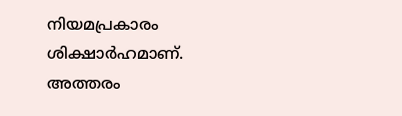നിയമപ്രകാരം ശിക്ഷാർഹമാണ്. അത്തരം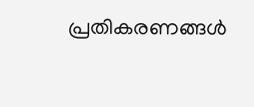പ്രതികരണങ്ങൾ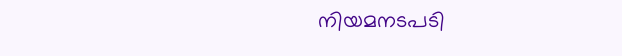നിയമനടപടി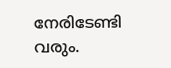നേരിടേണ്ടി വരും.